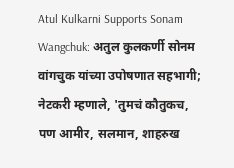Atul Kulkarni Supports Sonam Wangchuk: अतुल कुलकर्णी सोनम वांगचुक यांच्या उपोषणात सहभागी; नेटकरी म्हणाले, 'तुमचं कौतुकच, पण आमीर, सलमान, शाहरुख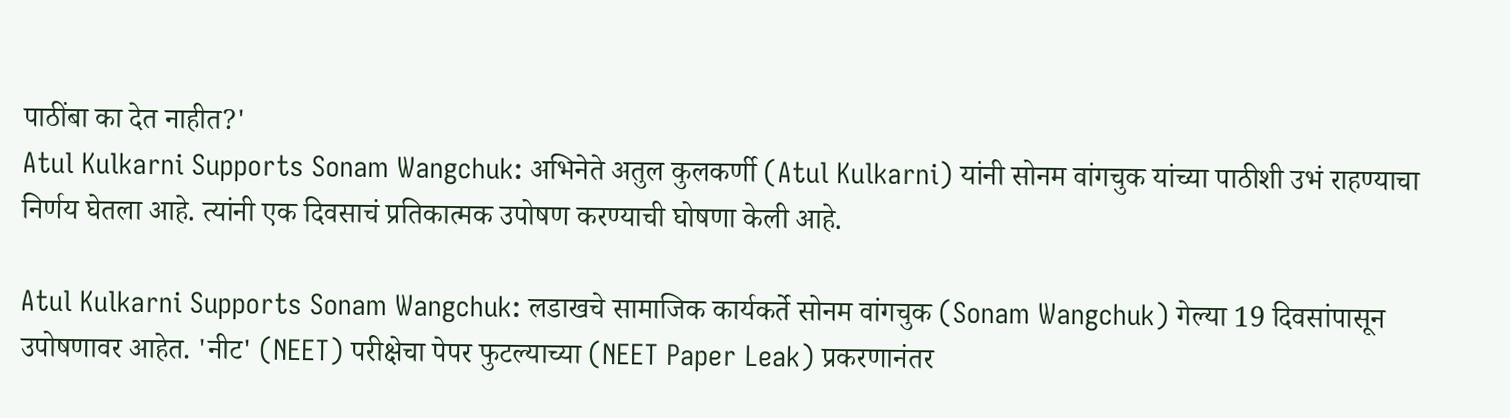पाठींबा का देत नाहीत?'
Atul Kulkarni Supports Sonam Wangchuk: अभिनेते अतुल कुलकर्णी (Atul Kulkarni) यांनी सोनम वांगचुक यांच्या पाठीशी उभं राहण्याचा निर्णय घेतला आहे. त्यांनी एक दिवसाचं प्रतिकात्मक उपोषण करण्याची घोषणा केली आहे.

Atul Kulkarni Supports Sonam Wangchuk: लडाखचे सामाजिक कार्यकर्ते सोनम वांगचुक (Sonam Wangchuk) गेल्या 19 दिवसांपासून उपोषणावर आहेत. 'नीट' (NEET) परीक्षेचा पेपर फुटल्याच्या (NEET Paper Leak) प्रकरणानंतर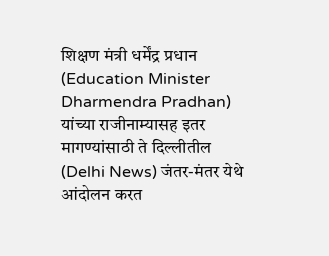शिक्षण मंत्री धर्मेंद्र प्रधान (Education Minister Dharmendra Pradhan) यांच्या राजीनाम्यासह इतर मागण्यांसाठी ते दिल्लीतील (Delhi News) जंतर-मंतर येथे आंदोलन करत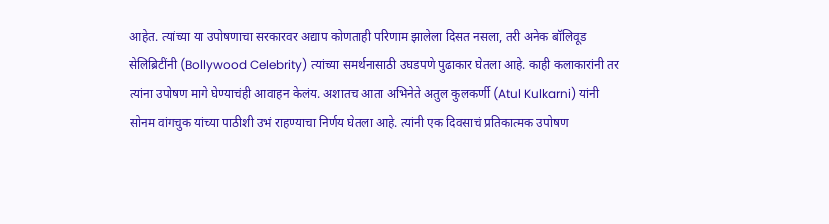आहेत. त्यांच्या या उपोषणाचा सरकारवर अद्याप कोणताही परिणाम झालेला दिसत नसला, तरी अनेक बॉलिवूड सेलिब्रिटींनी (Bollywood Celebrity) त्यांच्या समर्थनासाठी उघडपणे पुढाकार घेतला आहे. काही कलाकारांनी तर त्यांना उपोषण मागे घेण्याचंही आवाहन केलंय. अशातच आता अभिनेते अतुल कुलकर्णी (Atul Kulkarni) यांनी सोनम वांगचुक यांच्या पाठीशी उभं राहण्याचा निर्णय घेतला आहे. त्यांनी एक दिवसाचं प्रतिकात्मक उपोषण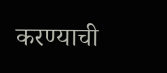करण्याची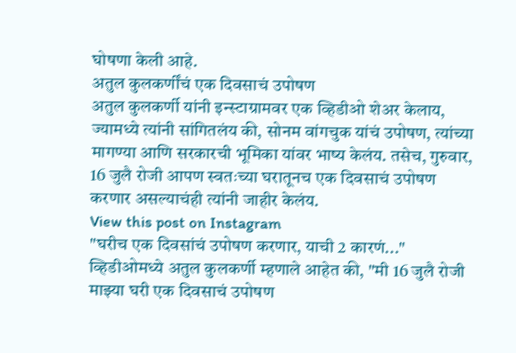घोषणा केली आहे.
अतुल कुलकर्णींचं एक दिवसाचं उपोषण
अतुल कुलकर्णी यांनी इन्स्टाग्रामवर एक व्हिडीओ शेअर केलाय, ज्यामध्ये त्यांनी सांगितलंय की, सोनम वांगचुक यांचं उपोषण, त्यांच्या मागण्या आणि सरकारची भूमिका यांवर भाष्य केलंय. तसेच, गुरुवार, 16 जुलै रोजी आपण स्वतःच्या घरातूनच एक दिवसाचं उपोषण करणार असल्याचंही त्यांनी जाहीर केलंय.
View this post on Instagram
"घरीच एक दिवसांचं उपोषण करणार, याची 2 कारणं..."
व्हिडीओमध्ये अतुल कुलकर्णी म्हणाले आहेत की, "मी 16 जुलै रोजी माझ्या घरी एक दिवसाचं उपोषण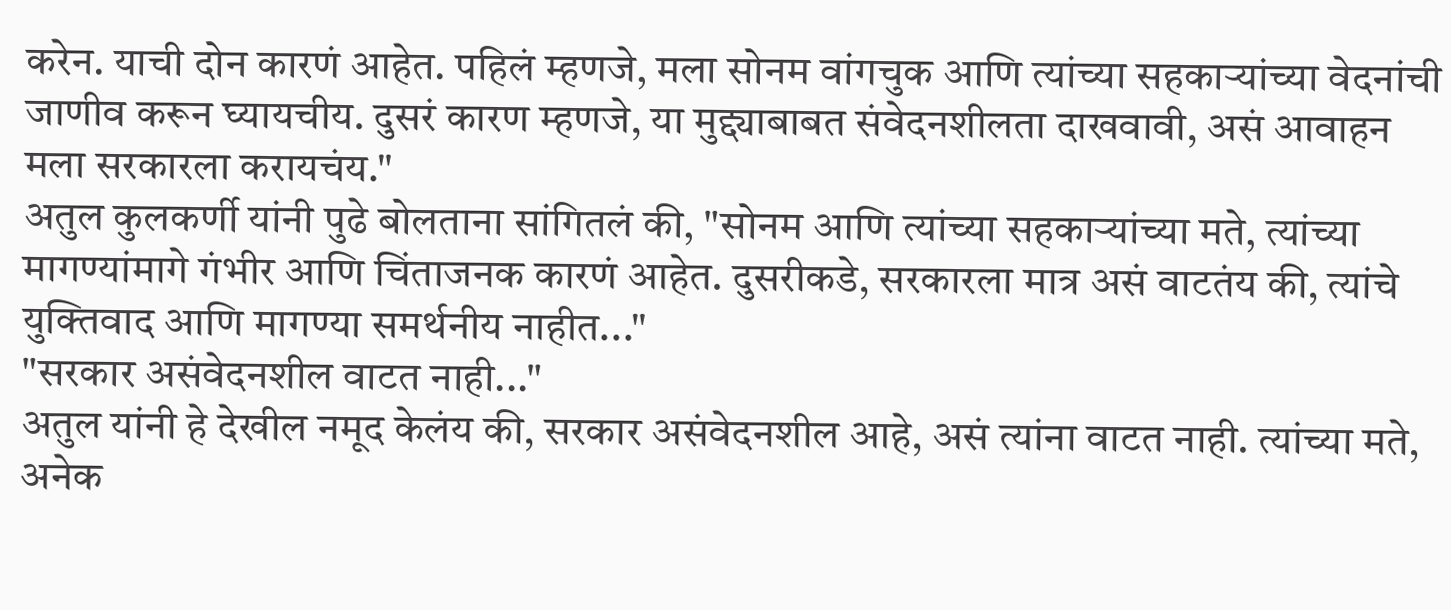करेन. याची दोन कारणं आहेत. पहिलं म्हणजे, मला सोनम वांगचुक आणि त्यांच्या सहकाऱ्यांच्या वेदनांची जाणीव करून घ्यायचीय. दुसरं कारण म्हणजे, या मुद्द्याबाबत संवेदनशीलता दाखवावी, असं आवाहन मला सरकारला करायचंय."
अतुल कुलकर्णी यांनी पुढे बोलताना सांगितलं की, "सोनम आणि त्यांच्या सहकाऱ्यांच्या मते, त्यांच्या मागण्यांमागे गंभीर आणि चिंताजनक कारणं आहेत. दुसरीकडे, सरकारला मात्र असं वाटतंय की, त्यांचे युक्तिवाद आणि मागण्या समर्थनीय नाहीत..."
"सरकार असंवेदनशील वाटत नाही..."
अतुल यांनी हे देखील नमूद केलंय की, सरकार असंवेदनशील आहे, असं त्यांना वाटत नाही. त्यांच्या मते, अनेक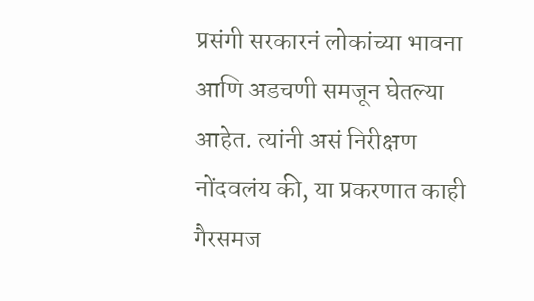प्रसंगी सरकारनं लोकांच्या भावना आणि अडचणी समजून घेतल्या आहेत. त्यांनी असं निरीक्षण नोंदवलंय की, या प्रकरणात काही गैरसमज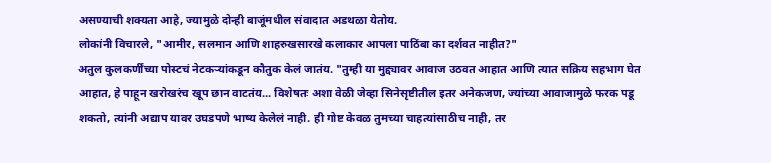असण्याची शक्यता आहे, ज्यामुळे दोन्ही बाजूंमधील संवादात अडथळा येतोय.
लोकांनी विचारले, "आमीर, सलमान आणि शाहरुखसारखे कलाकार आपला पाठिंबा का दर्शवत नाहीत?"
अतुल कुलकर्णींच्या पोस्टचं नेटकऱ्यांकडून कौतुक केलं जातंय. "तुम्ही या मुद्द्यावर आवाज उठवत आहात आणि त्यात सक्रिय सहभाग घेत आहात, हे पाहून खरोखरंच खूप छान वाटतंय... विशेषतः अशा वेळी जेव्हा सिनेसृष्टीतील इतर अनेकजण, ज्यांच्या आवाजामुळे फरक पडू शकतो, त्यांनी अद्याप यावर उघडपणे भाष्य केलेलं नाही. ही गोष्ट केवळ तुमच्या चाहत्यांसाठीच नाही, तर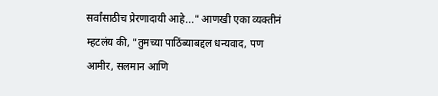सर्वांसाठीच प्रेरणादायी आहे..." आणखी एका व्यक्तीनं म्हटलंय की, "तुमच्या पाठिंब्याबद्दल धन्यवाद, पण आमीर, सलमान आणि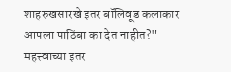शाहरुखसारखे इतर बॉलिवूड कलाकार आपला पाठिंबा का देत नाहीत?"
महत्त्वाच्या इतर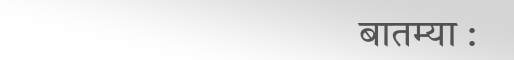बातम्या :